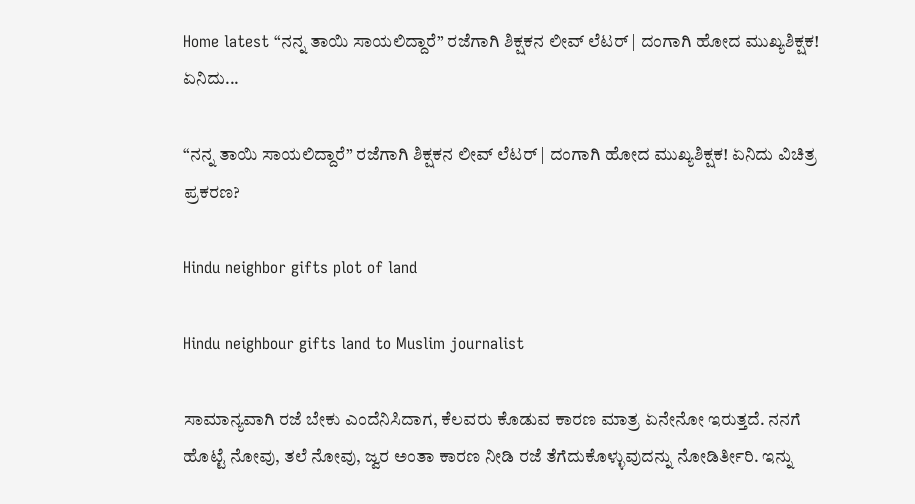Home latest “ನನ್ನ ತಾಯಿ ಸಾಯಲಿದ್ದಾರೆ” ರಜೆಗಾಗಿ ಶಿಕ್ಷಕನ ಲೀವ್ ಲೆಟರ್ | ದಂಗಾಗಿ ಹೋದ ಮುಖ್ಯಶಿಕ್ಷಕ! ಏನಿದು...

“ನನ್ನ ತಾಯಿ ಸಾಯಲಿದ್ದಾರೆ” ರಜೆಗಾಗಿ ಶಿಕ್ಷಕನ ಲೀವ್ ಲೆಟರ್ | ದಂಗಾಗಿ ಹೋದ ಮುಖ್ಯಶಿಕ್ಷಕ! ಏನಿದು ವಿಚಿತ್ರ ಪ್ರಕರಣ?

Hindu neighbor gifts plot of land

Hindu neighbour gifts land to Muslim journalist

ಸಾಮಾನ್ಯವಾಗಿ ರಜೆ ಬೇಕು ಎಂದೆನಿಸಿದಾಗ, ಕೆಲವರು ಕೊಡುವ ಕಾರಣ ಮಾತ್ರ ಏನೇನೋ ಇರುತ್ತದೆ. ನನಗೆ ಹೊಟ್ಟೆ ನೋವು, ತಲೆ ನೋವು, ಜ್ವರ ಅಂತಾ ಕಾರಣ ನೀಡಿ ರಜೆ ತೆಗೆದುಕೊಳ್ಳುವುದನ್ನು ನೋಡಿರ್ತೀರಿ. ಇನ್ನು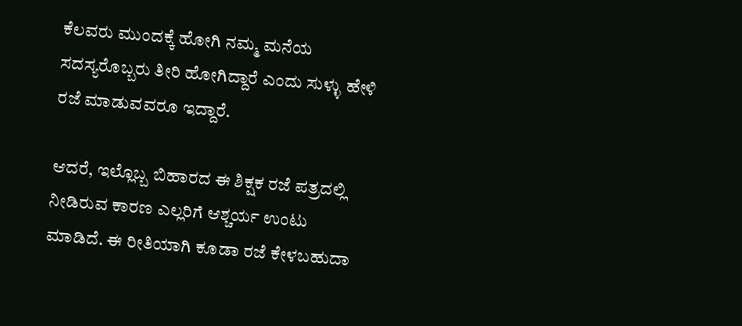ಕೆಲವರು ಮುಂದಕ್ಕೆ ಹೋಗಿ ನಮ್ಮ ಮನೆಯ ಸದಸ್ಯರೊಬ್ಬರು ತೀರಿ ಹೋಗಿದ್ದಾರೆ ಎಂದು ಸುಳ್ಳು ಹೇಳಿ ರಜೆ ಮಾಡುವವರೂ ಇದ್ದಾರೆ.

ಆದರೆ, ಇಲ್ಲೊಬ್ಬ ಬಿಹಾರದ ಈ ಶಿಕ್ಷಕ ರಜೆ ಪತ್ರದಲ್ಲಿ ನೀಡಿರುವ ಕಾರಣ ಎಲ್ಲರಿಗೆ ಆಶ್ಚರ್ಯ ಉಂಟು ಮಾಡಿದೆ. ಈ ರೀತಿಯಾಗಿ ಕೂಡಾ ರಜೆ ಕೇಳಬಹುದಾ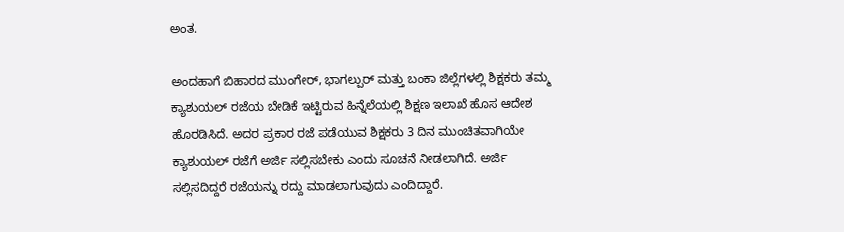ಅಂತ.

ಅಂದಹಾಗೆ ಬಿಹಾರದ ಮುಂಗೇರ್, ಭಾಗಲ್ಪುರ್ ಮತ್ತು ಬಂಕಾ ಜಿಲ್ಲೆಗಳಲ್ಲಿ ಶಿಕ್ಷಕರು ತಮ್ಮ ಕ್ಯಾಶುಯಲ್ ರಜೆಯ ಬೇಡಿಕೆ ಇಟ್ಟಿರುವ ಹಿನ್ನೆಲೆಯಲ್ಲಿ ಶಿಕ್ಷಣ ಇಲಾಖೆ ಹೊಸ ಆದೇಶ ಹೊರಡಿಸಿದೆ. ಅದರ ಪ್ರಕಾರ ರಜೆ ಪಡೆಯುವ ಶಿಕ್ಷಕರು 3 ದಿನ ಮುಂಚಿತವಾಗಿಯೇ ಕ್ಯಾಶುಯಲ್ ರಜೆಗೆ ಅರ್ಜಿ ಸಲ್ಲಿಸಬೇಕು ಎಂದು ಸೂಚನೆ ನೀಡಲಾಗಿದೆ. ಅರ್ಜಿ ಸಲ್ಲಿಸದಿದ್ದರೆ ರಜೆಯನ್ನು ರದ್ದು ಮಾಡಲಾಗುವುದು ಎಂದಿದ್ದಾರೆ.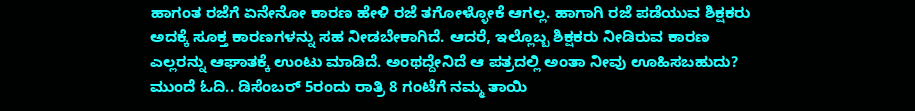ಹಾಗಂತ ರಜೆಗೆ ಏನೇನೋ ಕಾರಣ ಹೇಳಿ ರಜೆ ತಗೋಳ್ಳೋಕೆ ಆಗಲ್ಲ. ಹಾಗಾಗಿ ರಜೆ ಪಡೆಯುವ ಶಿಕ್ಷಕರು ಅದಕ್ಕೆ ಸೂಕ್ತ ಕಾರಣಗಳನ್ನು ಸಹ ನೀಡಬೇಕಾಗಿದೆ. ಆದರೆ, ಇಲ್ಲೊಬ್ಬ ಶಿಕ್ಷಕರು ನೀಡಿರುವ ಕಾರಣ ಎಲ್ಲರನ್ನು ಆಘಾತಕ್ಕೆ ಉಂಟು ಮಾಡಿದೆ. ಅಂಥದ್ದೇನಿದೆ ಆ ಪತ್ರದಲ್ಲಿ ಅಂತಾ ನೀವು ಊಹಿಸಬಹುದು? ಮುಂದೆ ಓದಿ.. ಡಿಸೆಂಬರ್ 5ರಂದು ರಾತ್ರಿ 8 ಗಂಟೆಗೆ ನಮ್ಮ ತಾಯಿ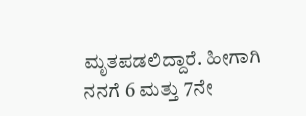ಮೃತಪಡಲಿದ್ದಾರೆ. ಹೀಗಾಗಿ ನನಗೆ 6 ಮತ್ತು 7ನೇ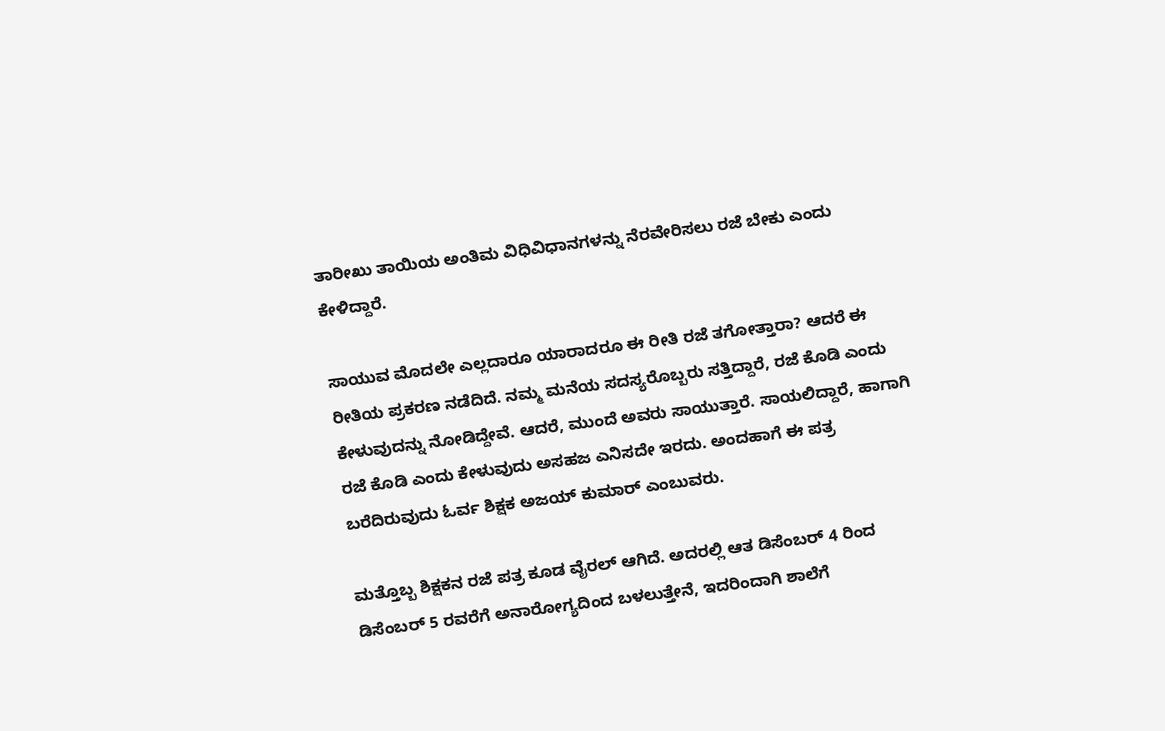ತಾರೀಖು ತಾಯಿಯ ಅಂತಿಮ ವಿಧಿವಿಧಾನಗಳನ್ನು ನೆರವೇರಿಸಲು ರಜೆ ಬೇಕು ಎಂದು ಕೇಳಿದ್ದಾರೆ.

ಸಾಯುವ ಮೊದಲೇ ಎಲ್ಲದಾರೂ ಯಾರಾದರೂ ಈ ರೀತಿ ರಜೆ ತಗೋತ್ತಾರಾ? ಆದರೆ ಈ ರೀತಿಯ ಪ್ರಕರಣ ನಡೆದಿದೆ. ನಮ್ಮ ಮನೆಯ ಸದಸ್ಯರೊಬ್ಬರು ಸತ್ತಿದ್ದಾರೆ, ರಜೆ ಕೊಡಿ ಎಂದು ಕೇಳುವುದನ್ನು ನೋಡಿದ್ದೇವೆ. ಆದರೆ, ಮುಂದೆ ಅವರು ಸಾಯುತ್ತಾರೆ. ಸಾಯಲಿದ್ದಾರೆ, ಹಾಗಾಗಿ ರಜೆ ಕೊಡಿ ಎಂದು ಕೇಳುವುದು ಅಸಹಜ ಎನಿಸದೇ ಇರದು. ಅಂದಹಾಗೆ ಈ ಪತ್ರ ಬರೆದಿರುವುದು ಓರ್ವ ಶಿಕ್ಷಕ ಅಜಯ್ ಕುಮಾರ್ ಎಂಬುವರು.

ಮತ್ತೊಬ್ಬ ಶಿಕ್ಷಕನ ರಜೆ ಪತ್ರ ಕೂಡ ವೈರಲ್ ಆಗಿದೆ. ಅದರಲ್ಲಿ ಆತ ಡಿಸೆಂಬರ್ 4 ರಿಂದ ಡಿಸೆಂಬರ್ 5 ರವರೆಗೆ ಅನಾರೋಗ್ಯದಿಂದ ಬಳಲುತ್ತೇನೆ, ಇದರಿಂದಾಗಿ ಶಾಲೆಗೆ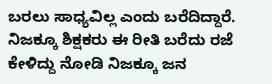ಬರಲು ಸಾಧ್ಯವಿಲ್ಲ ಎಂದು ಬರೆದಿದ್ದಾರೆ. ನಿಜಕ್ಕೂ ಶಿಕ್ಷಕರು ಈ ರೀತಿ ಬರೆದು ರಜೆ ಕೇಳಿದ್ದು ನೋಡಿ ನಿಜಕ್ಕೂ ಜನ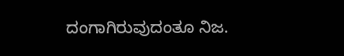ದಂಗಾಗಿರುವುದಂತೂ ನಿಜ.